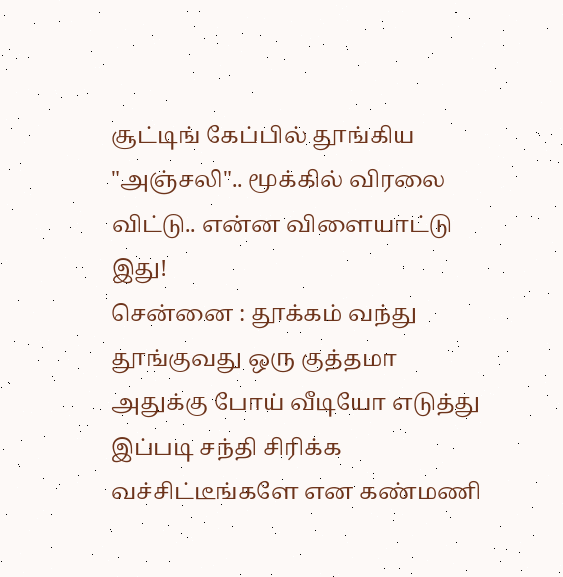சூட்டிங் கேப்பில் தூங்கிய "அஞ்சலி".. மூக்கில் விரலை விட்டு.. என்ன விளையாட்டு இது!
சென்னை : தூக்கம் வந்து தூங்குவது ஒரு குத்தமா அதுக்கு போய் வீடியோ எடுத்து இப்படி சந்தி சிரிக்க வச்சிட்டீங்களே என கண்மணி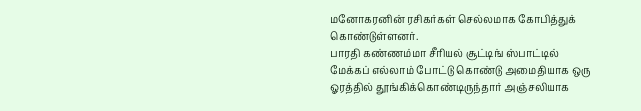மனோகரனின் ரசிகர்கள் செல்லமாக கோபித்துக் கொண்டுள்ளனர்.
பாரதி கண்ணம்மா சீரியல் சூட்டிங் ஸ்பாட்டில் மேக்கப் எல்லாம் போட்டு கொண்டு அமைதியாக ஒரு ஓரத்தில் தூங்கிக்கொண்டிருந்தார் அஞ்சலியாக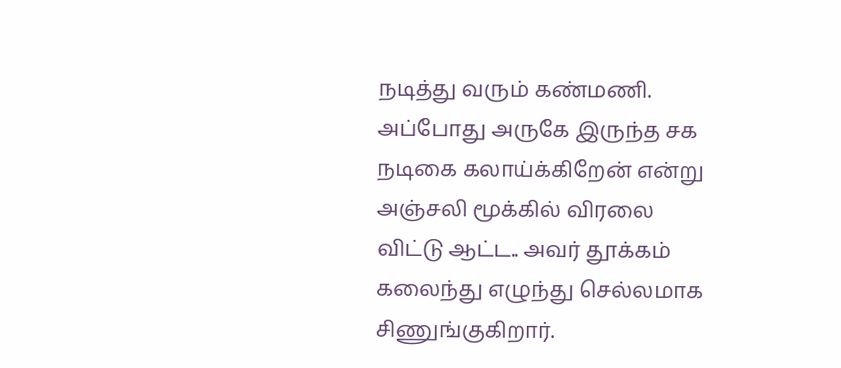நடித்து வரும் கண்மணி.
அப்போது அருகே இருந்த சக நடிகை கலாய்க்கிறேன் என்று அஞ்சலி மூக்கில் விரலை விட்டு ஆட்ட.. அவர் தூக்கம் கலைந்து எழுந்து செல்லமாக சிணுங்குகிறார்.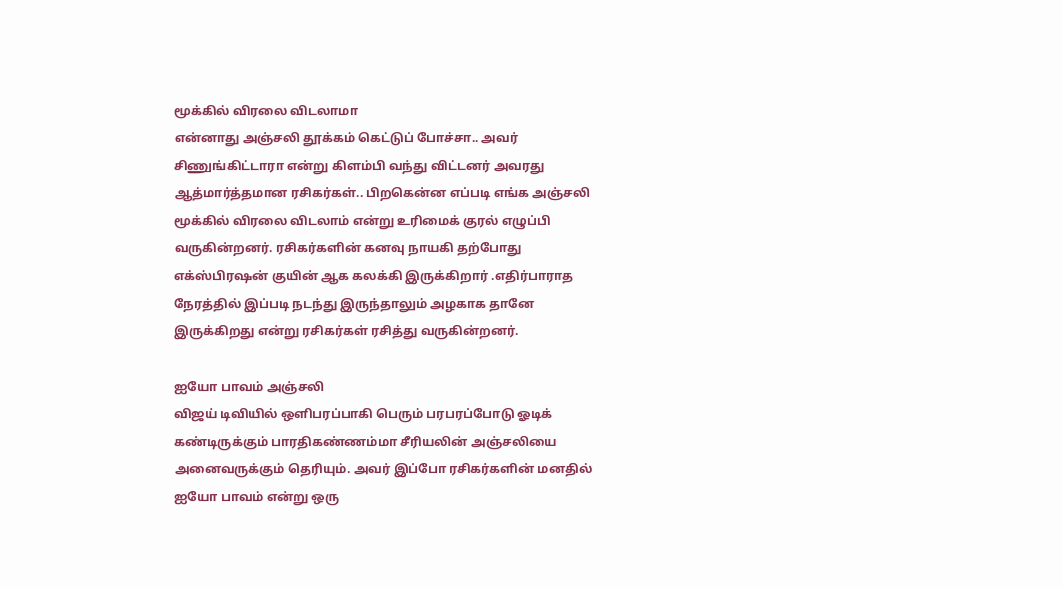மூக்கில் விரலை விடலாமா
என்னாது அஞ்சலி தூக்கம் கெட்டுப் போச்சா.. அவர் சிணுங்கிட்டாரா என்று கிளம்பி வந்து விட்டனர் அவரது ஆத்மார்த்தமான ரசிகர்கள்.. பிறகென்ன எப்படி எங்க அஞ்சலி மூக்கில் விரலை விடலாம் என்று உரிமைக் குரல் எழுப்பி வருகின்றனர். ரசிகர்களின் கனவு நாயகி தற்போது எக்ஸ்பிரஷன் குயின் ஆக கலக்கி இருக்கிறார் .எதிர்பாராத நேரத்தில் இப்படி நடந்து இருந்தாலும் அழகாக தானே இருக்கிறது என்று ரசிகர்கள் ரசித்து வருகின்றனர்.

ஐயோ பாவம் அஞ்சலி
விஜய் டிவியில் ஒளிபரப்பாகி பெரும் பரபரப்போடு ஓடிக் கண்டிருக்கும் பாரதிகண்ணம்மா சீரியலின் அஞ்சலியை அனைவருக்கும் தெரியும். அவர் இப்போ ரசிகர்களின் மனதில் ஐயோ பாவம் என்று ஒரு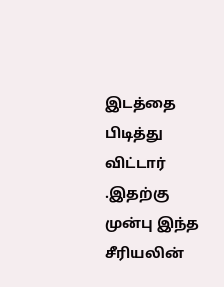இடத்தை பிடித்து விட்டார் .இதற்கு முன்பு இந்த சீரியலின்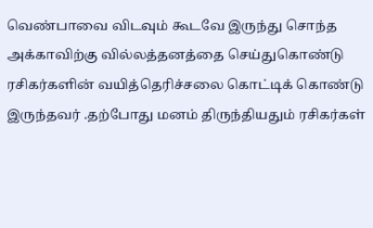வெண்பாவை விடவும் கூடவே இருந்து சொந்த அக்காவிற்கு வில்லத்தனத்தை செய்துகொண்டு ரசிகர்களின் வயித்தெரிச்சலை கொட்டிக் கொண்டு இருந்தவர் .தற்போது மனம் திருந்தியதும் ரசிகர்கள்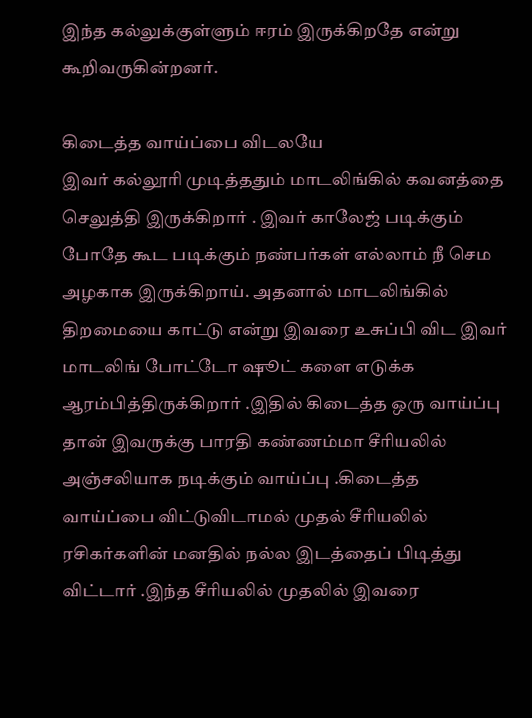இந்த கல்லுக்குள்ளும் ஈரம் இருக்கிறதே என்று கூறிவருகின்றனர்.

கிடைத்த வாய்ப்பை விடலயே
இவர் கல்லூரி முடித்ததும் மாடலிங்கில் கவனத்தை செலுத்தி இருக்கிறார் . இவர் காலேஜ் படிக்கும் போதே கூட படிக்கும் நண்பர்கள் எல்லாம் நீ செம அழகாக இருக்கிறாய். அதனால் மாடலிங்கில் திறமையை காட்டு என்று இவரை உசுப்பி விட இவர் மாடலிங் போட்டோ ஷூட் களை எடுக்க ஆரம்பித்திருக்கிறார் .இதில் கிடைத்த ஒரு வாய்ப்பு தான் இவருக்கு பாரதி கண்ணம்மா சீரியலில் அஞ்சலியாக நடிக்கும் வாய்ப்பு .கிடைத்த வாய்ப்பை விட்டுவிடாமல் முதல் சீரியலில் ரசிகர்களின் மனதில் நல்ல இடத்தைப் பிடித்து விட்டார் .இந்த சீரியலில் முதலில் இவரை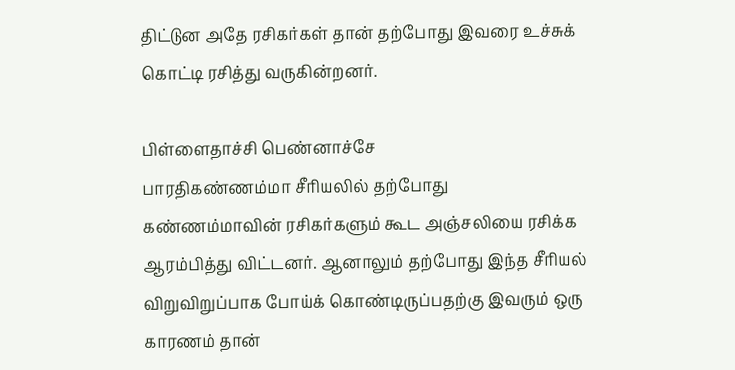திட்டுன அதே ரசிகர்கள் தான் தற்போது இவரை உச்சுக் கொட்டி ரசித்து வருகின்றனர்.

பிள்ளைதாச்சி பெண்னாச்சே
பாரதிகண்ணம்மா சீரியலில் தற்போது கண்ணம்மாவின் ரசிகர்களும் கூட அஞ்சலியை ரசிக்க ஆரம்பித்து விட்டனர். ஆனாலும் தற்போது இந்த சீரியல் விறுவிறுப்பாக போய்க் கொண்டிருப்பதற்கு இவரும் ஒரு காரணம் தான்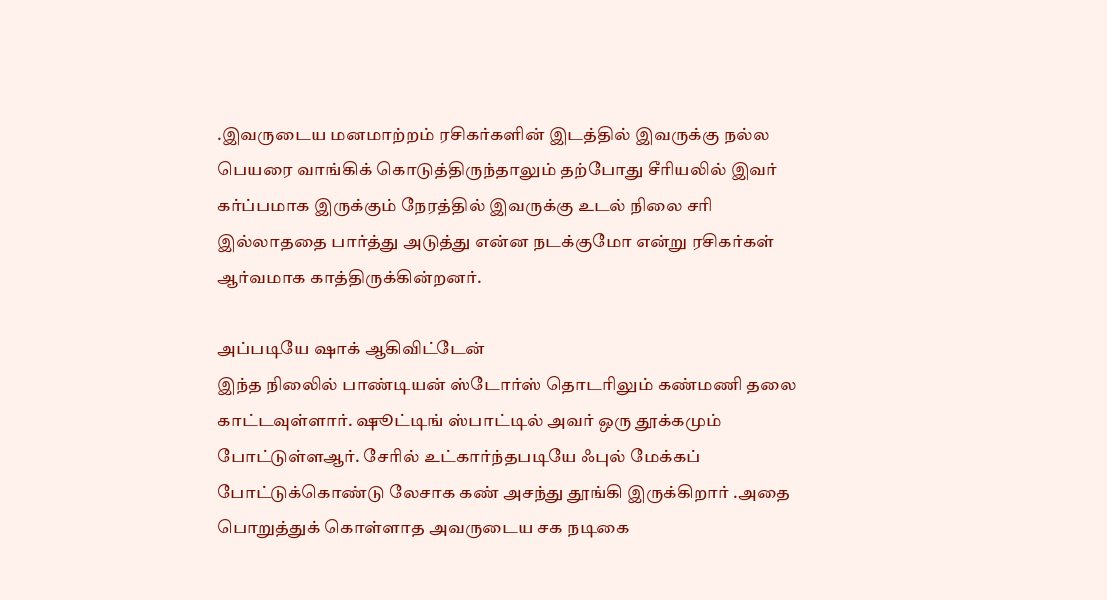.இவருடைய மனமாற்றம் ரசிகர்களின் இடத்தில் இவருக்கு நல்ல பெயரை வாங்கிக் கொடுத்திருந்தாலும் தற்போது சீரியலில் இவர் கர்ப்பமாக இருக்கும் நேரத்தில் இவருக்கு உடல் நிலை சரி இல்லாததை பார்த்து அடுத்து என்ன நடக்குமோ என்று ரசிகர்கள் ஆர்வமாக காத்திருக்கின்றனர்.

அப்படியே ஷாக் ஆகிவிட்டேன்
இந்த நிலைில் பாண்டியன் ஸ்டோர்ஸ் தொடரிலும் கண்மணி தலை காட்டவுள்ளார். ஷூட்டிங் ஸ்பாட்டில் அவர் ஒரு தூக்கமும் போட்டுள்ளஆர். சேரில் உட்கார்ந்தபடியே ஃபுல் மேக்கப் போட்டுக்கொண்டு லேசாக கண் அசந்து தூங்கி இருக்கிறார் .அதை பொறுத்துக் கொள்ளாத அவருடைய சக நடிகை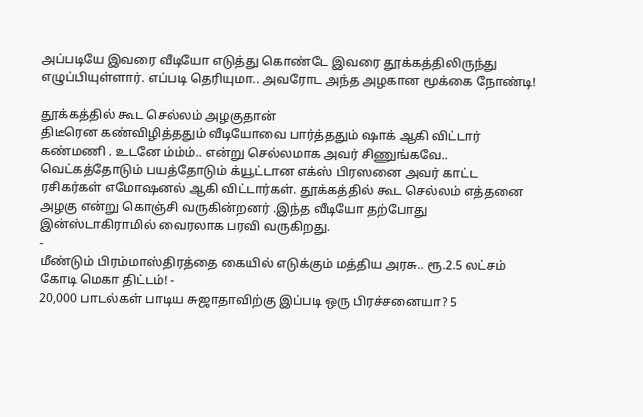அப்படியே இவரை வீடியோ எடுத்து கொண்டே இவரை தூக்கத்திலிருந்து எழுப்பியுள்ளார். எப்படி தெரியுமா.. அவரோட அந்த அழகான மூக்கை நோண்டி!

தூக்கத்தில் கூட செல்லம் அழகுதான்
திடீரென கண்விழித்ததும் வீடியோவை பார்த்ததும் ஷாக் ஆகி விட்டார் கண்மணி . உடனே ம்ம்ம்.. என்று செல்லமாக அவர் சிணுங்கவே.. வெட்கத்தோடும் பயத்தோடும் க்யூட்டான எக்ஸ் பிரஸனை அவர் காட்ட ரசிகர்கள் எமோஷனல் ஆகி விட்டார்கள். தூக்கத்தில் கூட செல்லம் எத்தனை அழகு என்று கொஞ்சி வருகின்றனர் .இந்த வீடியோ தற்போது இன்ஸ்டாகிராமில் வைரலாக பரவி வருகிறது.
-
மீண்டும் பிரம்மாஸ்திரத்தை கையில் எடுக்கும் மத்திய அரசு.. ரூ.2.5 லட்சம் கோடி மெகா திட்டம்! -
20,000 பாடல்கள் பாடிய சுஜாதாவிற்கு இப்படி ஒரு பிரச்சனையா? 5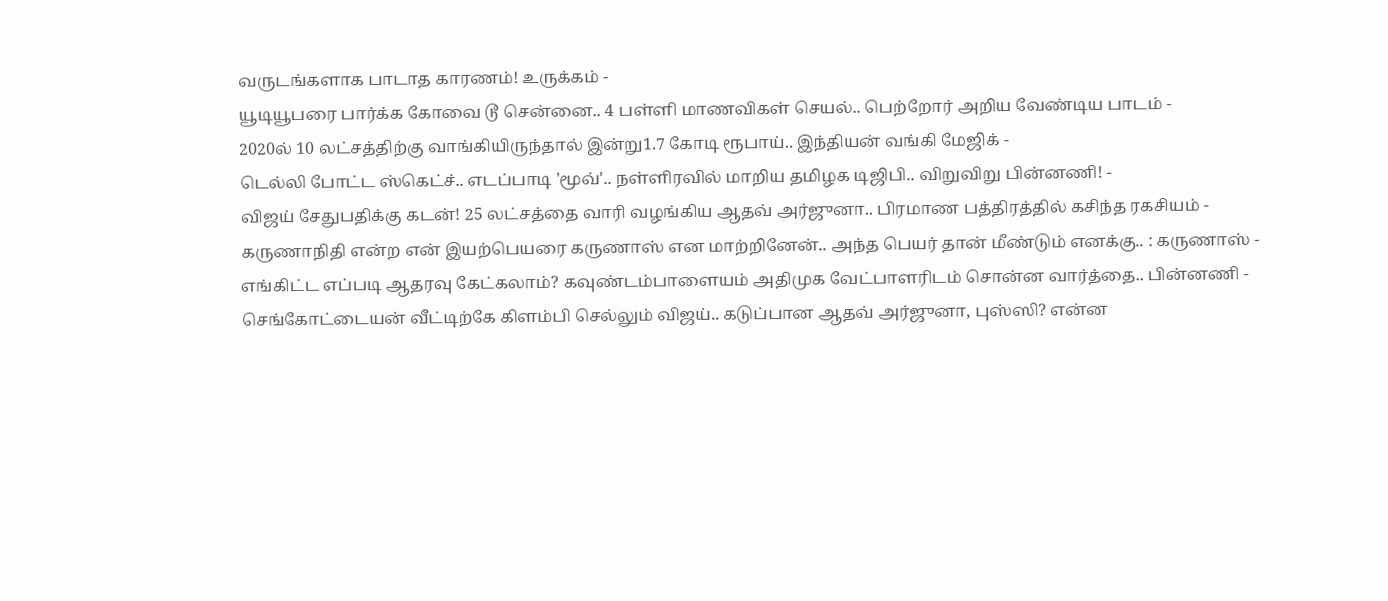வருடங்களாக பாடாத காரணம்! உருக்கம் -
யூடியூபரை பார்க்க கோவை டூ சென்னை.. 4 பள்ளி மாணவிகள் செயல்.. பெற்றோர் அறிய வேண்டிய பாடம் -
2020ல் 10 லட்சத்திற்கு வாங்கியிருந்தால் இன்று1.7 கோடி ரூபாய்.. இந்தியன் வங்கி மேஜிக் -
டெல்லி போட்ட ஸ்கெட்ச்.. எடப்பாடி 'மூவ்'.. நள்ளிரவில் மாறிய தமிழக டிஜிபி.. விறுவிறு பின்னணி! -
விஜய் சேதுபதிக்கு கடன்! 25 லட்சத்தை வாரி வழங்கிய ஆதவ் அர்ஜுனா.. பிரமாண பத்திரத்தில் கசிந்த ரகசியம் -
கருணாநிதி என்ற என் இயற்பெயரை கருணாஸ் என மாற்றினேன்.. அந்த பெயர் தான் மீண்டும் எனக்கு.. : கருணாஸ் -
எங்கிட்ட எப்படி ஆதரவு கேட்கலாம்? கவுண்டம்பாளையம் அதிமுக வேட்பாளரிடம் சொன்ன வார்த்தை.. பின்னணி -
செங்கோட்டையன் வீட்டிற்கே கிளம்பி செல்லும் விஜய்.. கடுப்பான ஆதவ் அர்ஜுனா, புஸ்ஸி? என்ன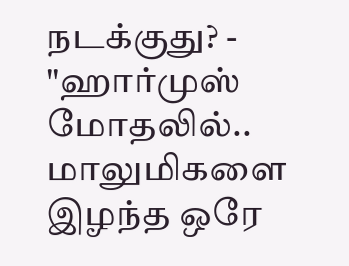நடக்குது? -
"ஹார்முஸ் மோதலில்.. மாலுமிகளை இழந்த ஒரே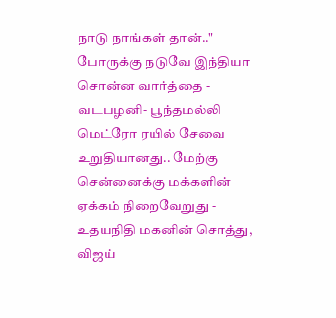நாடு நாங்கள் தான்.." போருக்கு நடுவே இந்தியா சொன்ன வார்த்தை -
வடபழனி- பூந்தமல்லி மெட்ரோ ரயில் சேவை உறுதியானது.. மேற்கு சென்னைக்கு மக்களின் ஏக்கம் நிறைவேறுது -
உதயநிதி மகனின் சொத்து, விஜய்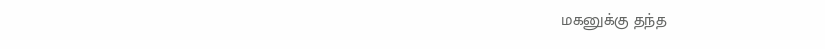மகனுக்கு தந்த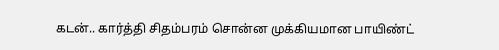கடன்.. கார்த்தி சிதம்பரம் சொன்ன முக்கியமான பாயிண்ட்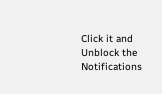Click it and Unblock the Notifications